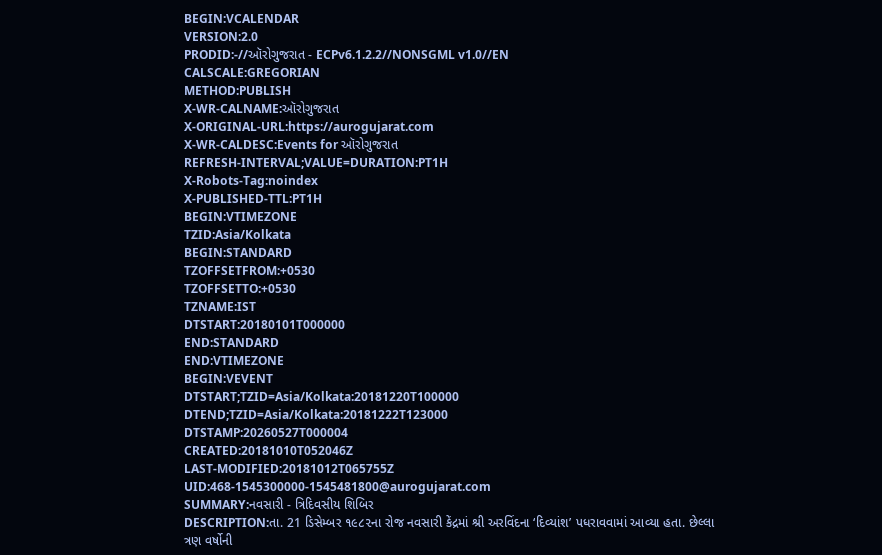BEGIN:VCALENDAR
VERSION:2.0
PRODID:-//ઑરોગુજરાત - ECPv6.1.2.2//NONSGML v1.0//EN
CALSCALE:GREGORIAN
METHOD:PUBLISH
X-WR-CALNAME:ઑરોગુજરાત
X-ORIGINAL-URL:https://aurogujarat.com
X-WR-CALDESC:Events for ઑરોગુજરાત
REFRESH-INTERVAL;VALUE=DURATION:PT1H
X-Robots-Tag:noindex
X-PUBLISHED-TTL:PT1H
BEGIN:VTIMEZONE
TZID:Asia/Kolkata
BEGIN:STANDARD
TZOFFSETFROM:+0530
TZOFFSETTO:+0530
TZNAME:IST
DTSTART:20180101T000000
END:STANDARD
END:VTIMEZONE
BEGIN:VEVENT
DTSTART;TZID=Asia/Kolkata:20181220T100000
DTEND;TZID=Asia/Kolkata:20181222T123000
DTSTAMP:20260527T000004
CREATED:20181010T052046Z
LAST-MODIFIED:20181012T065755Z
UID:468-1545300000-1545481800@aurogujarat.com
SUMMARY:નવસારી - ત્રિદિવસીય શિબિર
DESCRIPTION:તા. 21 ડિસેમ્બર ૧૯૮૨ના રોજ નવસારી કેંદ્રમાં શ્રી અરવિંદના ‘દિવ્યાંશ’ પધરાવવામાં આવ્યા હતા. છેલ્લા ત્રણ વર્ષોની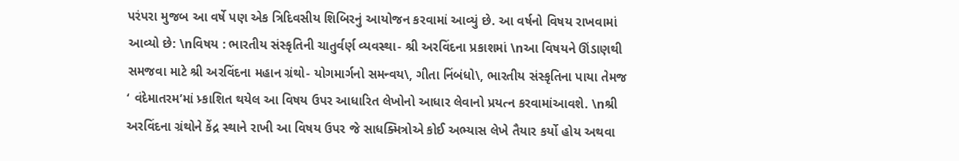પરંપરા મુજબ આ વર્ષે પણ એક ત્રિદિવસીય શિબિરનું આયોજન કરવામાં આવ્યું છે. આ વર્ષનો વિષય રાખવામાં આવ્યો છે: \nવિષય : ભારતીય સંસ્કૃતિની ચાતુર્વર્ણ વ્યવસ્થા- શ્રી અરવિંદના પ્રકાશમાં \nઆ વિષયને ઊંડાણથી સમજવા માટે શ્રી અરવિંદના મહાન ગ્રંથો- યોગમાર્ગનો સમન્વય\, ગીતા નિંબંધો\, ભારતીય સંસ્કૃતિના પાયા તેમજ ‘ વંદેમાતરમ’માં પ્ર્કાશિત થયેલ આ વિષય ઉપર આધારિત લેખોનો આધાર લેવાનો પ્રયત્ન કરવામાંઆવશે. \nશ્રી અરવિંદના ગ્રંથોને કેંદ્ર સ્થાને રાખી આ વિષય ઉપર જે સાધક્મિત્રોએ કોઈ અભ્યાસ લેખે તૈયાર કર્યો હોય અથવા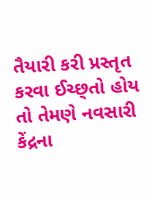તૈયારી કરી પ્રસ્તૃત કરવા ઈચ્છ્તો હોય તો તેમણે નવસારી કેંદ્રના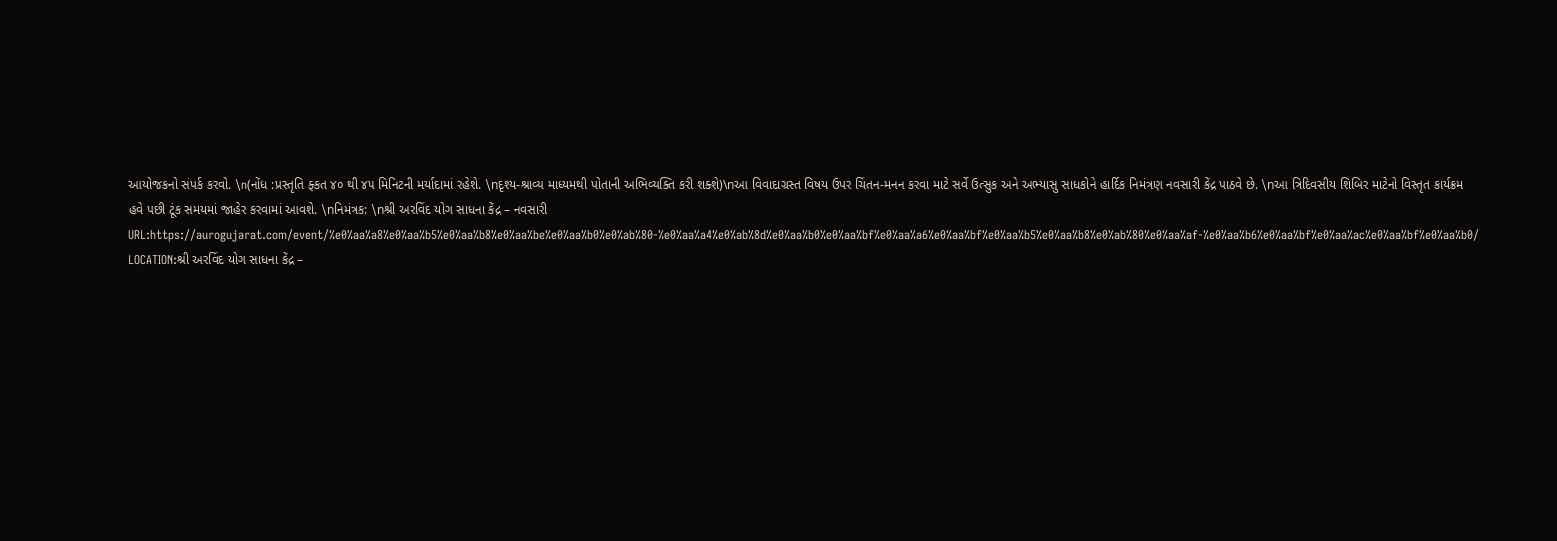આયોજકનો સંપર્ક કરવો. \n(નોંધ :પ્રસ્તૃતિ ફ્કત ૪૦ થી ૪૫ મિનિટની મર્યાદામાં રહેશે. \nદૃશ્ય-શ્રાવ્ય માધ્યમથી પોતાની અભિવ્યક્તિ કરી શક્શે)\nઆ વિવાદાગ્રસ્ત વિષય ઉપર ચિંતન-મનન કરવા માટે સર્વે ઉત્સુક અને અભ્યાસુ સાધકોને હાર્દિક નિમંત્રણ નવસારી કેંદ્ર પાઠવે છે. \nઆ ત્રિદિવસીય શિબિર માટેનો વિસ્તૃત કાર્યક્રમ હવે પછી ટૂંક સમયમાં જાહેર કરવામાં આવશે. \nનિમંત્રક: \nશ્રી અરવિંદ યોગ સાધના કેંદ્ર – નવસારી
URL:https://aurogujarat.com/event/%e0%aa%a8%e0%aa%b5%e0%aa%b8%e0%aa%be%e0%aa%b0%e0%ab%80-%e0%aa%a4%e0%ab%8d%e0%aa%b0%e0%aa%bf%e0%aa%a6%e0%aa%bf%e0%aa%b5%e0%aa%b8%e0%ab%80%e0%aa%af-%e0%aa%b6%e0%aa%bf%e0%aa%ac%e0%aa%bf%e0%aa%b0/
LOCATION:શ્રી અરવિંદ યોગ સાધના કેંદ્ર –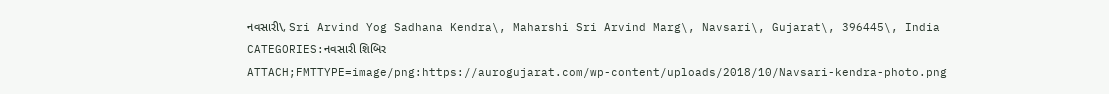નવસારી\, Sri Arvind Yog Sadhana Kendra\, Maharshi Sri Arvind Marg\, Navsari\, Gujarat\, 396445\, India
CATEGORIES:નવસારી શિબિર
ATTACH;FMTTYPE=image/png:https://aurogujarat.com/wp-content/uploads/2018/10/Navsari-kendra-photo.png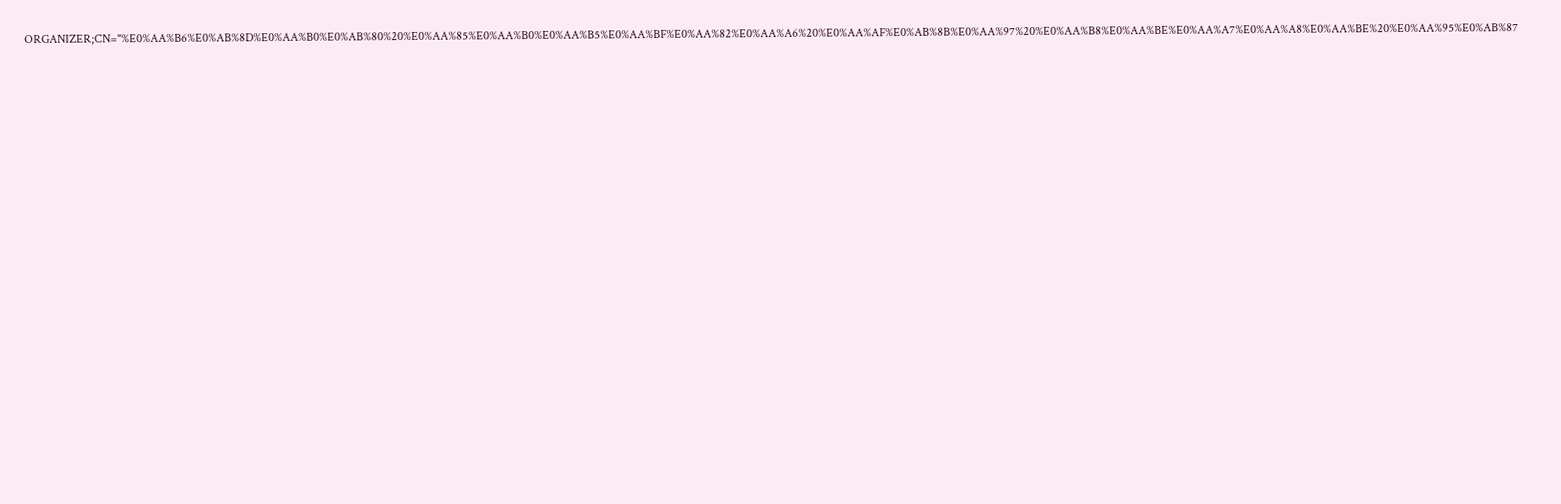ORGANIZER;CN="%E0%AA%B6%E0%AB%8D%E0%AA%B0%E0%AB%80%20%E0%AA%85%E0%AA%B0%E0%AA%B5%E0%AA%BF%E0%AA%82%E0%AA%A6%20%E0%AA%AF%E0%AB%8B%E0%AA%97%20%E0%AA%B8%E0%AA%BE%E0%AA%A7%E0%AA%A8%E0%AA%BE%20%E0%AA%95%E0%AB%87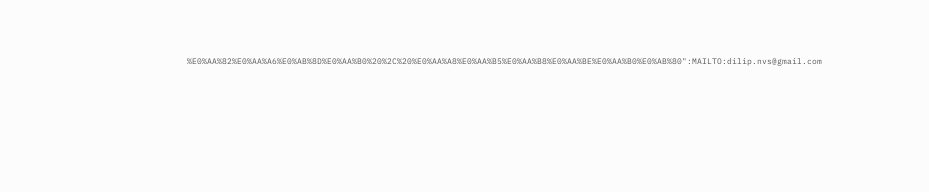%E0%AA%82%E0%AA%A6%E0%AB%8D%E0%AA%B0%20%2C%20%E0%AA%A8%E0%AA%B5%E0%AA%B8%E0%AA%BE%E0%AA%B0%E0%AB%80":MAILTO:dilip.nvs@gmail.com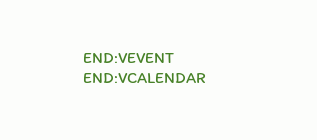END:VEVENT
END:VCALENDAR